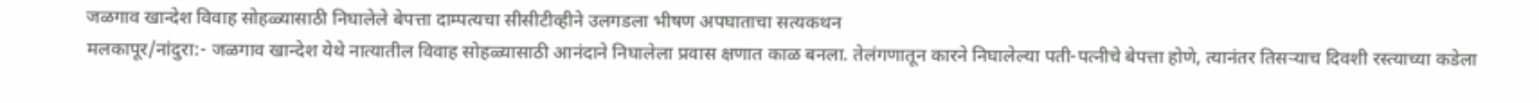जळगाव खान्देश विवाह सोहळ्यासाठी निघालेले बेपत्ता दाम्पत्यचा सीसीटीव्हीने उलगडला भीषण अपघाताचा सत्यकथन
मलकापूर/नांदुरा:- जळगाव खान्देश येथे नात्यातील विवाह सोहळ्यासाठी आनंदाने निघालेला प्रवास क्षणात काळ बनला. तेलंगणातून कारने निघालेल्या पती-पत्नीचे बेपत्ता होणे, त्यानंतर तिसऱ्याच दिवशी रस्त्याच्या कडेला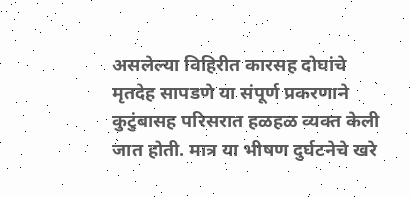असलेल्या विहिरीत कारसह दोघांचे मृतदेह सापडणे या संपूर्ण प्रकरणाने कुटुंबासह परिसरात हळहळ व्यक्त केली जात होती. मात्र या भीषण दुर्घटनेचे खरे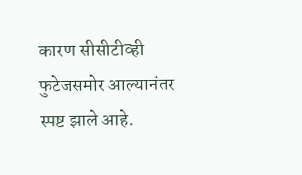कारण सीसीटीव्ही फुटेजसमोर आल्यानंतर स्पष्ट झाले आहे.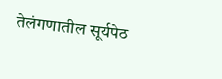तेलंगणातील सूर्यपेठ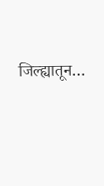जिल्ह्यातून…